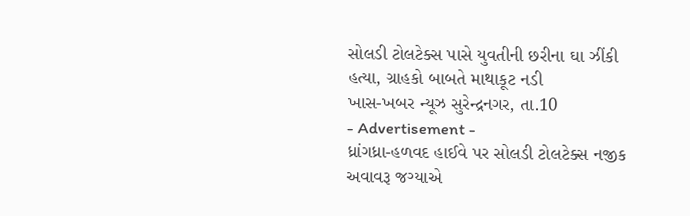સોલડી ટોલટેક્સ પાસે યુવતીની છરીના ઘા ઝીંકી હત્યા, ગ્રાહકો બાબતે માથાકૂટ નડી
ખાસ-ખબર ન્યૂઝ સુરેન્દ્રનગર, તા.10
- Advertisement -
ધ્રાંગધ્રા-હળવદ હાઈવે પર સોલડી ટોલટેક્સ નજીક અવાવરૂ જગ્યાએ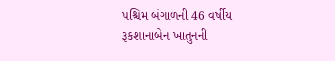પશ્ચિમ બંગાળની 46 વર્ષીય રૂકશાનાબેન ખાતુનની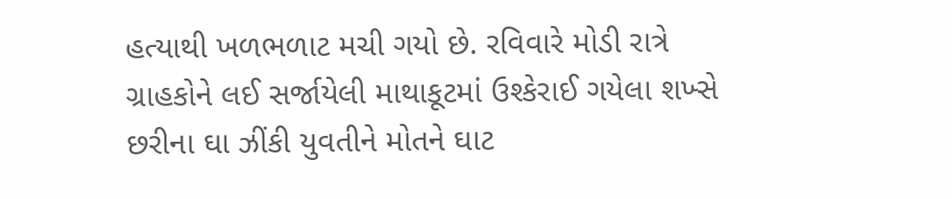હત્યાથી ખળભળાટ મચી ગયો છે. રવિવારે મોડી રાત્રે ગ્રાહકોને લઈ સર્જાયેલી માથાકૂટમાં ઉશ્કેરાઈ ગયેલા શખ્સે છરીના ઘા ઝીંકી યુવતીને મોતને ઘાટ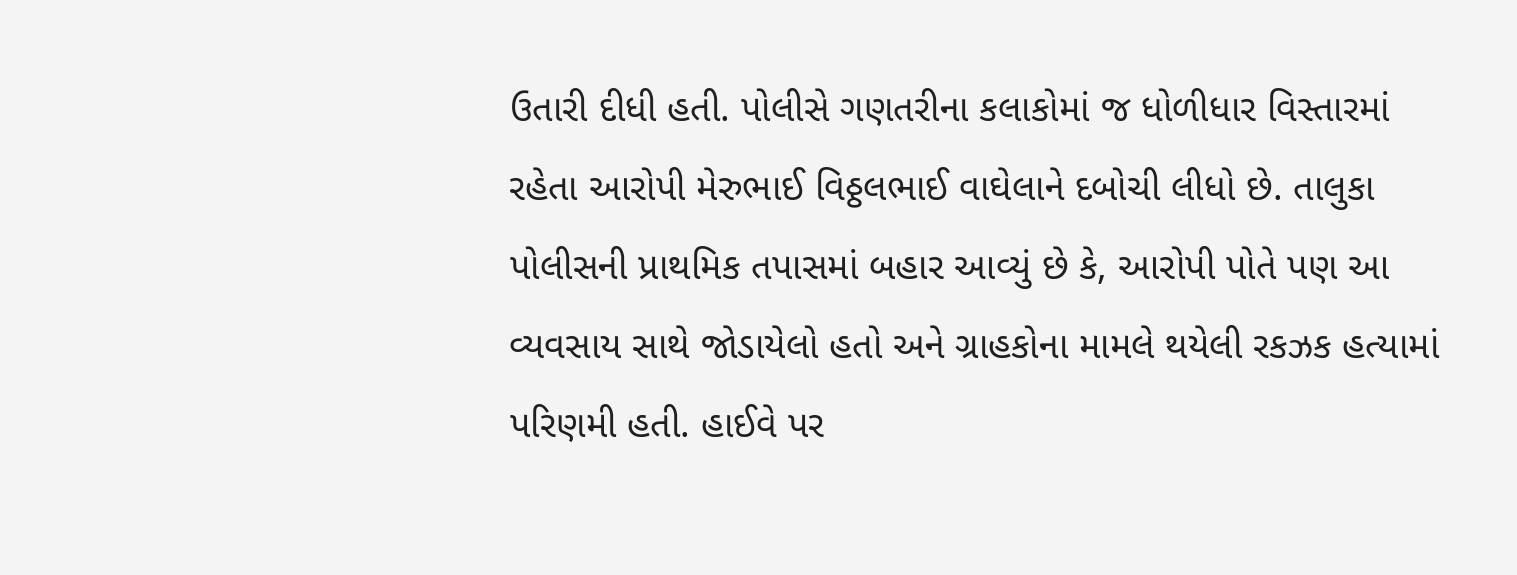ઉતારી દીધી હતી. પોલીસે ગણતરીના કલાકોમાં જ ધોળીધાર વિસ્તારમાં રહેતા આરોપી મેરુભાઈ વિઠ્ઠલભાઈ વાઘેલાને દબોચી લીધો છે. તાલુકા પોલીસની પ્રાથમિક તપાસમાં બહાર આવ્યું છે કે, આરોપી પોતે પણ આ વ્યવસાય સાથે જોડાયેલો હતો અને ગ્રાહકોના મામલે થયેલી રકઝક હત્યામાં પરિણમી હતી. હાઈવે પર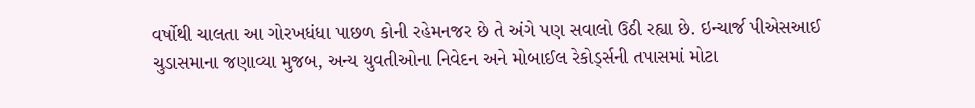વર્ષોથી ચાલતા આ ગોરખધંધા પાછળ કોની રહેમનજર છે તે અંગે પણ સવાલો ઉઠી રહ્યા છે. ઇન્ચાર્જ પીએસઆઈ ચુડાસમાના જણાવ્યા મુજબ, અન્ય યુવતીઓના નિવેદન અને મોબાઈલ રેકોર્ડ્સની તપાસમાં મોટા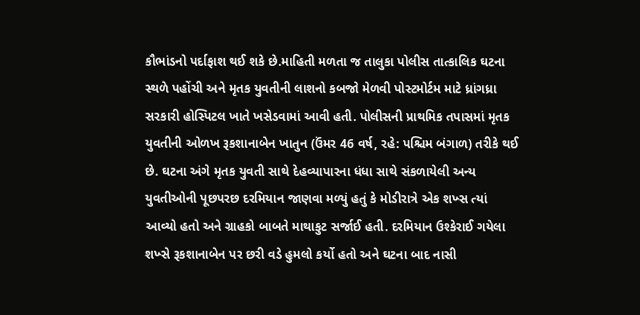કૌભાંડનો પર્દાફાશ થઈ શકે છે.માહિતી મળતા જ તાલુકા પોલીસ તાત્કાલિક ઘટના સ્થળે પહોંચી અને મૃતક યુવતીની લાશનો કબજો મેળવી પોસ્ટમોર્ટમ માટે ધ્રાંગધ્રા સરકારી હોસ્પિટલ ખાતે ખસેડવામાં આવી હતી. પોલીસની પ્રાથમિક તપાસમાં મૃતક યુવતીની ઓળખ રૂકશાનાબેન ખાતુન (ઉંમર 46 વર્ષ, રહે: પશ્ચિમ બંગાળ) તરીકે થઈ છે. ઘટના અંગે મૃતક યુવતી સાથે દેહવ્યાપારના ધંધા સાથે સંકળાયેલી અન્ય યુવતીઓની પૂછપરછ દરમિયાન જાણવા મળ્યું હતું કે મોડીરાત્રે એક શખ્સ ત્યાં આવ્યો હતો અને ગ્રાહકો બાબતે માથાકુટ સર્જાઈ હતી. દરમિયાન ઉશ્કેરાઈ ગયેલા શખ્સે રૂકશાનાબેન પર છરી વડે હુમલો કર્યો હતો અને ઘટના બાદ નાસી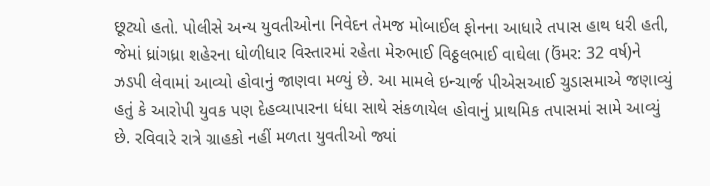છૂટ્યો હતો. પોલીસે અન્ય યુવતીઓના નિવેદન તેમજ મોબાઈલ ફોનના આધારે તપાસ હાથ ધરી હતી, જેમાં ધ્રાંગધ્રા શહેરના ધોળીધાર વિસ્તારમાં રહેતા મેરુભાઈ વિઠ્ઠલભાઈ વાઘેલા (ઉંમર: 32 વર્ષ)ને ઝડપી લેવામાં આવ્યો હોવાનું જાણવા મળ્યું છે. આ મામલે ઇન્ચાર્જ પીએસઆઈ ચુડાસમાએ જણાવ્યું હતું કે આરોપી યુવક પણ દેહવ્યાપારના ધંધા સાથે સંકળાયેલ હોવાનું પ્રાથમિક તપાસમાં સામે આવ્યું છે. રવિવારે રાત્રે ગ્રાહકો નહીં મળતા યુવતીઓ જ્યાં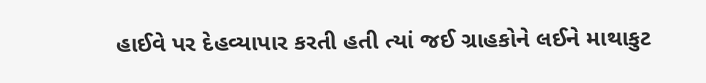હાઈવે પર દેહવ્યાપાર કરતી હતી ત્યાં જઈ ગ્રાહકોને લઈને માથાકુટ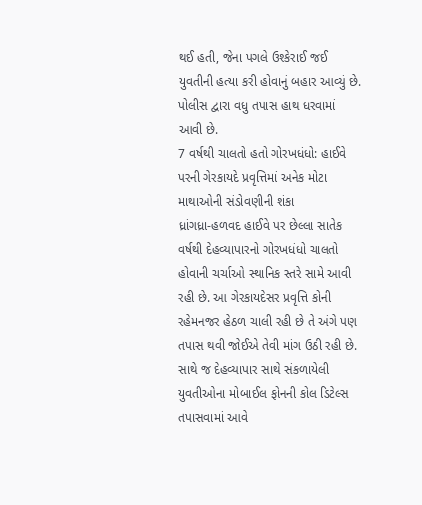થઈ હતી, જેના પગલે ઉશ્કેરાઈ જઈ યુવતીની હત્યા કરી હોવાનું બહાર આવ્યું છે. પોલીસ દ્વારા વધુ તપાસ હાથ ધરવામાં આવી છે.
7 વર્ષથી ચાલતો હતો ગોરખધંધો: હાઈવે પરની ગેરકાયદે પ્રવૃત્તિમાં અનેક મોટા માથાઓની સંડોવણીની શંકા
ધ્રાંગધ્રા-હળવદ હાઈવે પર છેલ્લા સાતેક વર્ષથી દેહવ્યાપારનો ગોરખધંધો ચાલતો હોવાની ચર્ચાઓ સ્થાનિક સ્તરે સામે આવી રહી છે. આ ગેરકાયદેસર પ્રવૃત્તિ કોની રહેમનજર હેઠળ ચાલી રહી છે તે અંગે પણ તપાસ થવી જોઈએ તેવી માંગ ઉઠી રહી છે. સાથે જ દેહવ્યાપાર સાથે સંકળાયેલી યુવતીઓના મોબાઈલ ફોનની કોલ ડિટેલ્સ તપાસવામાં આવે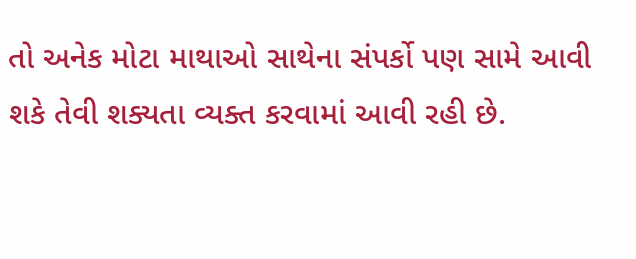તો અનેક મોટા માથાઓ સાથેના સંપર્કો પણ સામે આવી શકે તેવી શક્યતા વ્યક્ત કરવામાં આવી રહી છે.